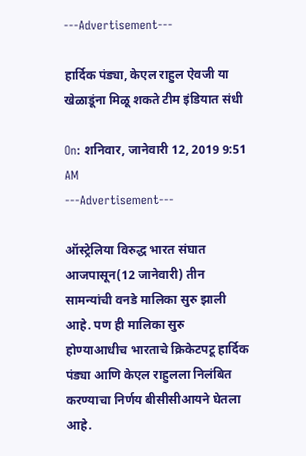---Advertisement---

हार्दिक पंड्या, केएल राहुल ऐवजी या खेळाडूंना मिळू शकते टीम इंडियात संधी

On: शनिवार, जानेवारी 12, 2019 9:51 AM
---Advertisement---

ऑस्ट्रेलिया विरुद्ध भारत संघात आजपासून(12 जानेवारी) तीन सामन्यांची वनडे मालिका सुरु झाली आहे. पण ही मालिका सुरु होण्याआधीच भारताचे क्रिकेटपटू हार्दिक पंड्या आणि केएल राहुलला निलंबित करण्याचा निर्णय बीसीसीआयने घेतला आहे.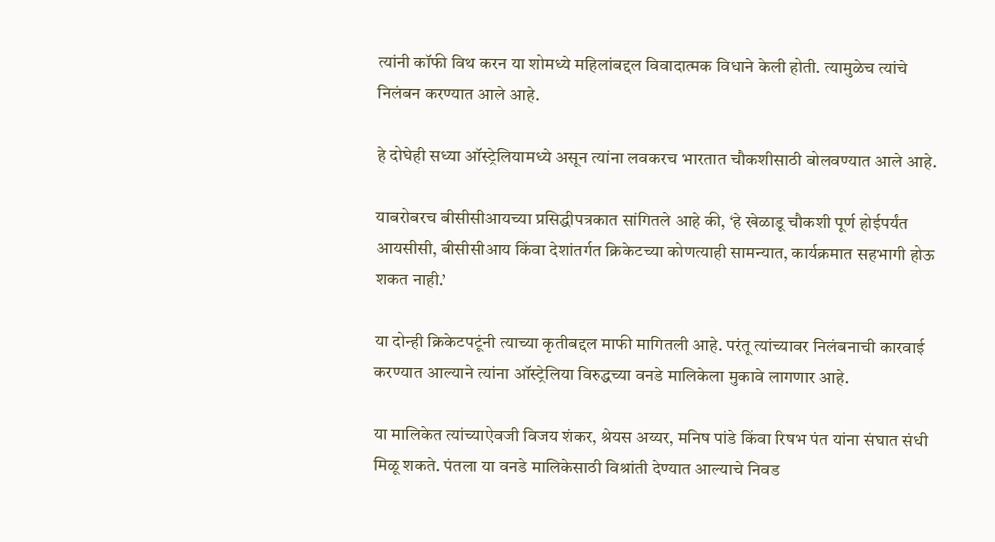त्यांनी कॉफी विथ करन या शोमध्ये महिलांबद्दल विवादात्मक विधाने केली होती. त्यामुळेच त्यांचे निलंबन करण्यात आले आहे.

हे दोघेही सध्या ऑस्ट्रेलियामध्ये असून त्यांना लवकरच भारतात चौकशीसाठी बोलवण्यात आले आहे.

याबरोबरच बीसीसीआयच्या प्रसिद्धीपत्रकात सांगितले आहे की, ‘हे खेळाडू चौकशी पूर्ण होईपर्यंत आयसीसी, बीसीसीआय किंवा देशांतर्गत क्रिकेटच्या कोणत्याही सामन्यात, कार्यक्रमात सहभागी होऊ शकत नाही.’

या दोन्ही क्रिकेटपटूंनी त्याच्या कृतीबद्दल माफी मागितली आहे. परंतू त्यांच्यावर निलंबनाची कारवाई करण्यात आल्याने त्यांना ऑस्ट्रेलिया विरुद्धच्या वनडे मालिकेला मुकावे लागणार आहे.

या मालिकेत त्यांच्याऐवजी विजय शंकर, श्रेयस अय्यर, मनिष पांडे किंवा रिषभ पंत यांना संघात संधी मिळू शकते. पंतला या वनडे मालिकेसाठी विश्रांती देण्यात आल्याचे निवड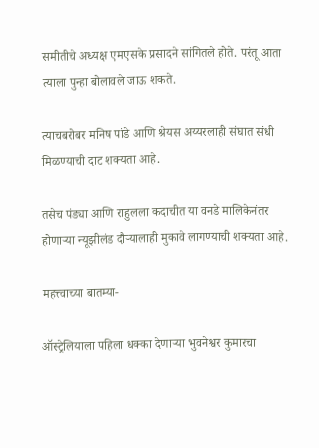समीतीचे अध्यक्ष एमएसके प्रसादने सांगितले होते. परंतू आता त्याला पुन्हा बोलावले जाऊ शकते.

त्याचबरोबर मनिष पांडे आणि श्रेयस अय्यरलाही संघात संधी मिळण्याची दाट शक्यता आहे.

तसेच पंड्या आणि राहुलला कदाचीत या वनडे मालिकेनंतर होणाऱ्या न्यूझीलंड दौऱ्यालाही मुकावे लागण्याची शक्यता आहे.

महत्त्वाच्या बातम्या-

ऑस्ट्रेलियाला पहिला धक्का देणाऱ्या भुवनेश्वर कुमारचा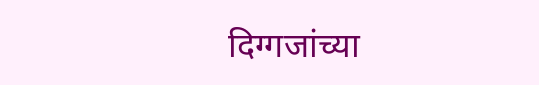दिग्गजांच्या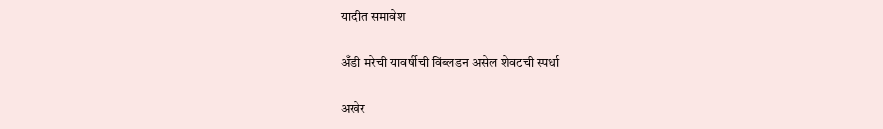यादीत समावेश

अँडी मरेची यावर्षीची विंब्लडन असेल शेवटची स्पर्धा

अखेर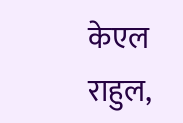केएल राहुल,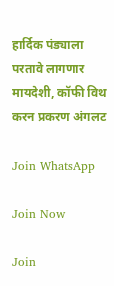हार्दिक पंड्याला परतावे लागणार मायदेशी, कॉफी विथ करन प्रकरण अंगलट

Join WhatsApp

Join Now

Join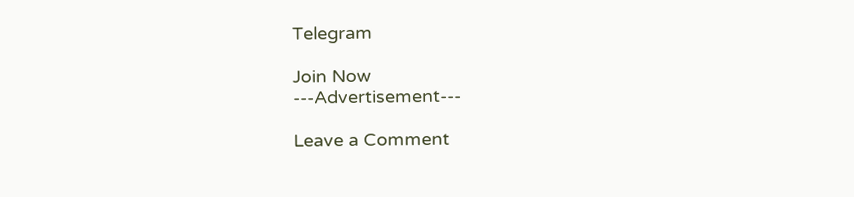Telegram

Join Now
---Advertisement---

Leave a Comment